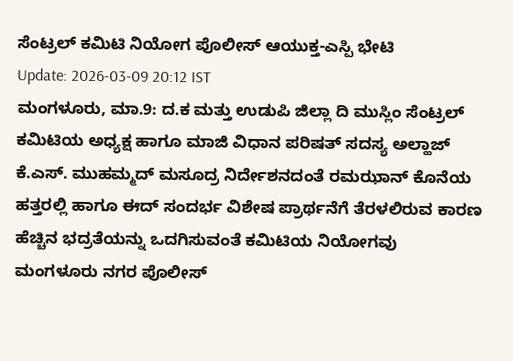ಸೆಂಟ್ರಲ್ ಕಮಿಟಿ ನಿಯೋಗ ಪೊಲೀಸ್ ಆಯುಕ್ತ-ಎಸ್ಪಿ ಭೇಟಿ
Update: 2026-03-09 20:12 IST
ಮಂಗಳೂರು, ಮಾ.9: ದ.ಕ ಮತ್ತು ಉಡುಪಿ ಜಿಲ್ಲಾ ದಿ ಮುಸ್ಲಿಂ ಸೆಂಟ್ರಲ್ ಕಮಿಟಿಯ ಅಧ್ಯಕ್ಷ ಹಾಗೂ ಮಾಜಿ ವಿಧಾನ ಪರಿಷತ್ ಸದಸ್ಯ ಅಲ್ಹಾಜ್ ಕೆ.ಎಸ್. ಮುಹಮ್ಮದ್ ಮಸೂದ್ರ ನಿರ್ದೇಶನದಂತೆ ರಮಝಾನ್ ಕೊನೆಯ ಹತ್ತರಲ್ಲಿ ಹಾಗೂ ಈದ್ ಸಂದರ್ಭ ವಿಶೇಷ ಪ್ರಾರ್ಥನೆಗೆ ತೆರಳಲಿರುವ ಕಾರಣ ಹೆಚ್ಚಿನ ಭದ್ರತೆಯನ್ನು ಒದಗಿಸುವಂತೆ ಕಮಿಟಿಯ ನಿಯೋಗವು ಮಂಗಳೂರು ನಗರ ಪೊಲೀಸ್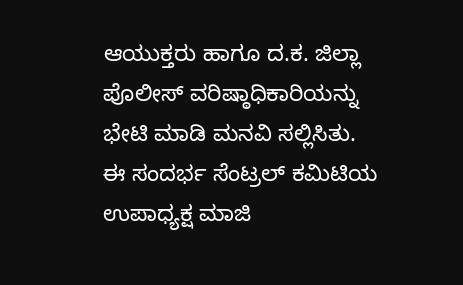ಆಯುಕ್ತರು ಹಾಗೂ ದ.ಕ. ಜಿಲ್ಲಾ ಪೊಲೀಸ್ ವರಿಷ್ಠಾಧಿಕಾರಿಯನ್ನು ಭೇಟಿ ಮಾಡಿ ಮನವಿ ಸಲ್ಲಿಸಿತು.
ಈ ಸಂದರ್ಭ ಸೆಂಟ್ರಲ್ ಕಮಿಟಿಯ ಉಪಾಧ್ಯಕ್ಷ ಮಾಜಿ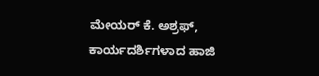ಮೇಯರ್ ಕೆ. ಅಶ್ರಫ್, ಕಾರ್ಯದರ್ಶಿಗಳಾದ ಹಾಜಿ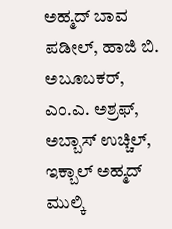ಅಹ್ಮದ್ ಬಾವ ಪಡೀಲ್, ಹಾಜಿ ಬಿ. ಅಬೂಬಕರ್, ಎಂ.ಎ. ಅಶ್ರಫ್, ಅಬ್ಬಾಸ್ ಉಚ್ಚಿಲ್, ಇಕ್ಬಾಲ್ ಅಹ್ಮದ್ ಮುಲ್ಕಿ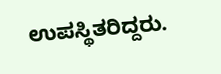ಉಪಸ್ಥಿತರಿದ್ದರು.